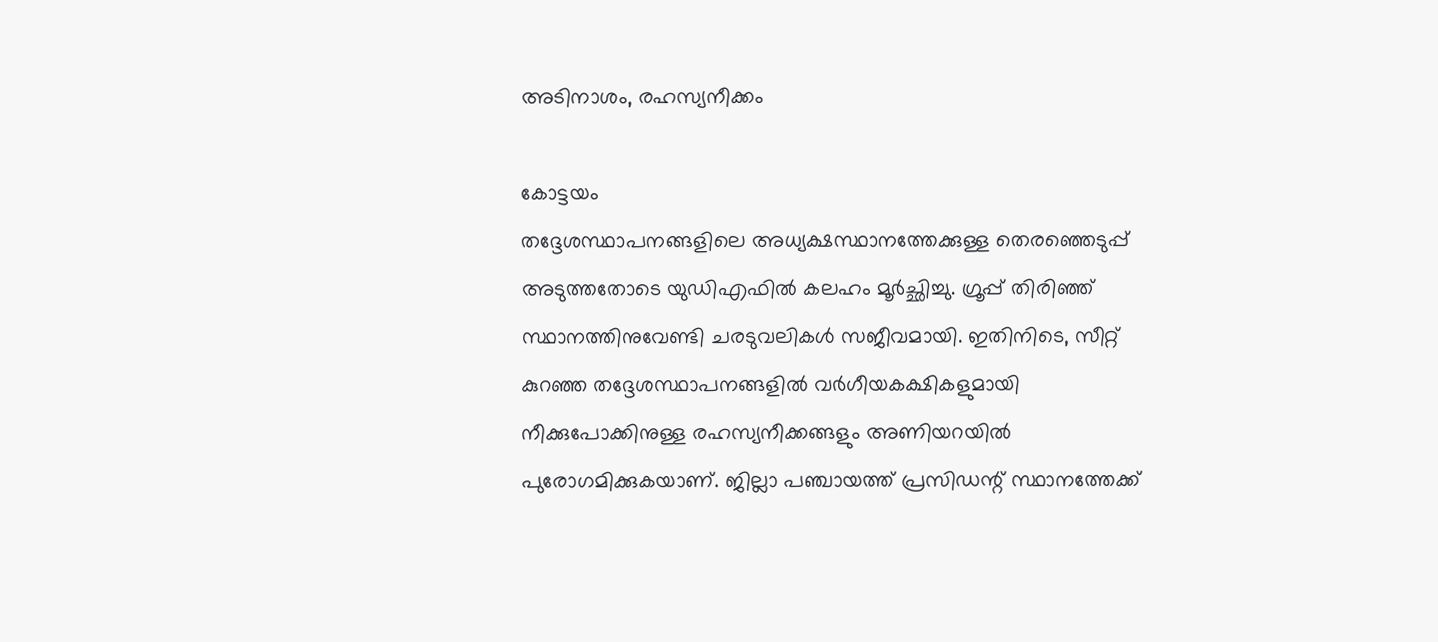അടിനാശം, രഹസ്യനീക്കം

കോട്ടയം
തദ്ദേശസ്ഥാപനങ്ങളിലെ അധ്യക്ഷസ്ഥാനത്തേക്കുള്ള തെരഞ്ഞെടുപ്പ് അടുത്തതോടെ യുഡിഎഫിൽ കലഹം മൂർച്ഛിച്ചു. ഗ്രൂപ്പ് തിരിഞ്ഞ് സ്ഥാനത്തിനുവേണ്ടി ചരടുവലികൾ സജീവമായി. ഇതിനിടെ, സീറ്റ് കുറഞ്ഞ തദ്ദേശസ്ഥാപനങ്ങളിൽ വർഗീയകക്ഷികളുമായി നീക്കുപോക്കിനുള്ള രഹസ്യനീക്കങ്ങളും അണിയറയിൽ പുരോഗമിക്കുകയാണ്. ജില്ലാ പഞ്ചായത്ത് പ്രസിഡന്റ് സ്ഥാനത്തേക്ക്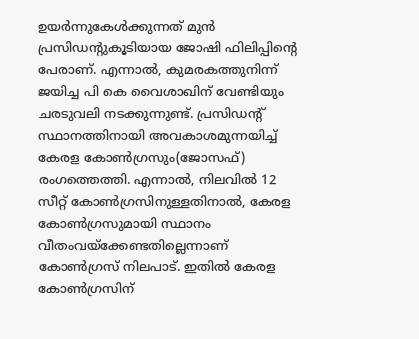ഉയർന്നുകേൾക്കുന്നത് മുൻ പ്രസിഡന്റുകൂടിയായ ജോഷി ഫിലിപ്പിന്റെ പേരാണ്. എന്നാൽ, കുമരകത്തുനിന്ന് ജയിച്ച പി കെ വൈശാഖിന് വേണ്ടിയും ചരടുവലി നടക്കുന്നുണ്ട്. പ്രസിഡന്റ് സ്ഥാനത്തിനായി അവകാശമുന്നയിച്ച് കേരള കോൺഗ്രസും(ജോസഫ്) രംഗത്തെത്തി. എന്നാൽ, നിലവിൽ 12 സീറ്റ് കോൺഗ്രസിനുള്ളതിനാൽ, കേരള കോൺഗ്രസുമായി സ്ഥാനം വീതംവയ്ക്കേണ്ടതില്ലെന്നാണ് കോൺഗ്രസ് നിലപാട്. ഇതിൽ കേരള കോൺഗ്രസിന്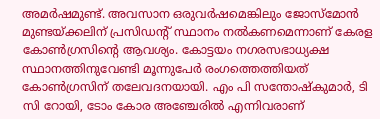അമർഷമുണ്ട്. അവസാന ഒരുവർഷമെങ്കിലും ജോസ്മോൻ മുണ്ടയ്ക്കലിന് പ്രസിഡന്റ് സ്ഥാനം നൽകണമെന്നാണ് കേരള കോൺഗ്രസിന്റെ ആവശ്യം. കോട്ടയം നഗരസഭാധ്യക്ഷ സ്ഥാനത്തിനുവേണ്ടി മൂന്നുപേർ രംഗത്തെത്തിയത് കോൺഗ്രസിന് തലേവദനയായി. എം പി സന്തോഷ്കുമാർ, ടി സി റോയി, ടോം കോര അഞ്ചേരിൽ എന്നിവരാണ്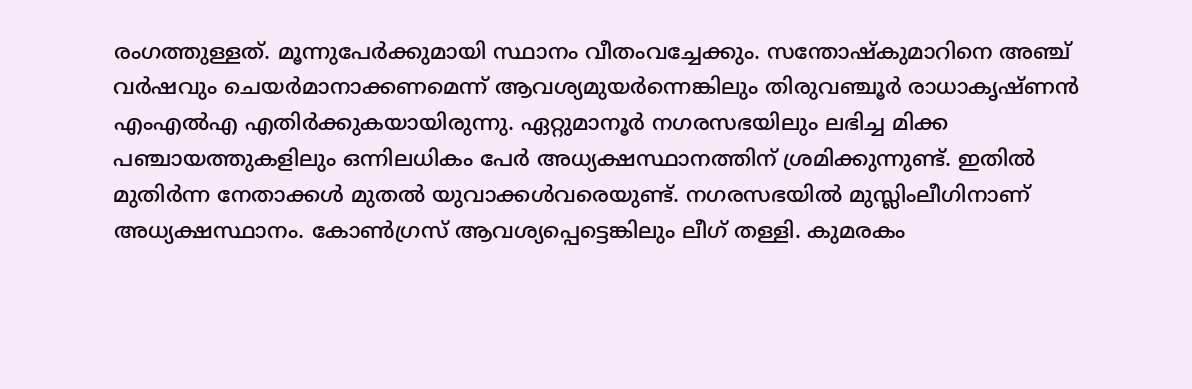രംഗത്തുള്ളത്. മൂന്നുപേർക്കുമായി സ്ഥാനം വീതംവച്ചേക്കും. സന്തോഷ്കുമാറിനെ അഞ്ച് വർഷവും ചെയർമാനാക്കണമെന്ന് ആവശ്യമുയർന്നെങ്കിലും തിരുവഞ്ചൂർ രാധാകൃഷ്ണൻ എംഎൽഎ എതിർക്കുകയായിരുന്നു. ഏറ്റുമാനൂർ നഗരസഭയിലും ലഭിച്ച മിക്ക പഞ്ചായത്തുകളിലും ഒന്നിലധികം പേർ അധ്യക്ഷസ്ഥാനത്തിന് ശ്രമിക്കുന്നുണ്ട്. ഇതിൽ മുതിർന്ന നേതാക്കൾ മുതൽ യുവാക്കൾവരെയുണ്ട്. നഗരസഭയിൽ മുസ്ലിംലീഗിനാണ് അധ്യക്ഷസ്ഥാനം. കോൺഗ്രസ് ആവശ്യപ്പെട്ടെങ്കിലും ലീഗ് തള്ളി. കുമരകം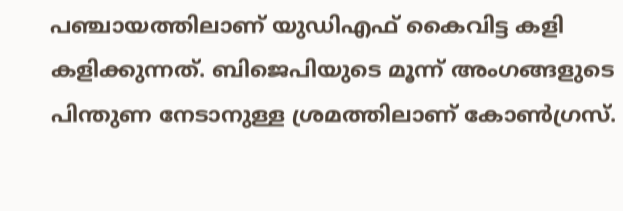പഞ്ചായത്തിലാണ് യുഡിഎഫ് കൈവിട്ട കളി കളിക്കുന്നത്. ബിജെപിയുടെ മൂന്ന് അംഗങ്ങളുടെ പിന്തുണ നേടാനുള്ള ശ്രമത്തിലാണ് കോൺഗ്രസ്.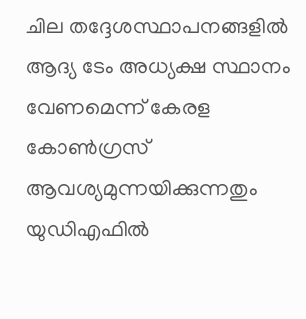ചില തദ്ദേശസ്ഥാപനങ്ങളിൽ ആദ്യ ടേം അധ്യക്ഷ സ്ഥാനം വേണമെന്ന് കേരള കോൺഗ്രസ് ആവശ്യമുന്നയിക്കുന്നതും യുഡിഎഫിൽ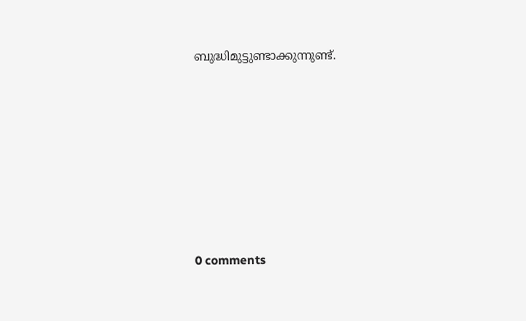ബുദ്ധിമുട്ടുണ്ടാക്കുന്നുണ്ട്.










0 comments